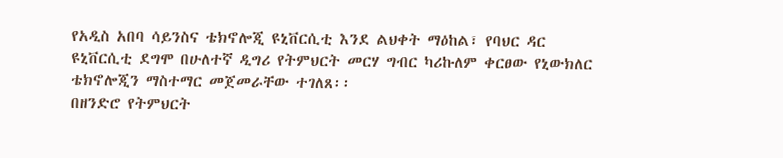የአዲስ አበባ ሳይንስና ቴክኖሎጂ ዩኒቨርሲቲ እንደ ልህቀት ማዕከል፣ የባህር ዳር ዩኒቨርሲቲ ደግሞ በሁለተኛ ዲግሪ የትምህርት መርሃ ግብር ካሪኩለም ቀርፀው የኒውክለር ቴክኖሎጂን ማስተማር መጀመራቸው ተገለጸ፡፡
በዘንድሮ የትምህርት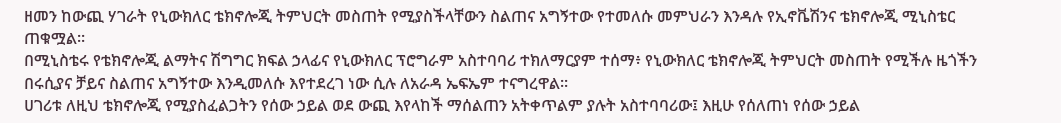ዘመን ከውጪ ሃገራት የኒውክለር ቴክኖሎጂ ትምህርት መስጠት የሚያስችላቸውን ስልጠና አግኝተው የተመለሱ መምህራን እንዳሉ የኢኖቬሽንና ቴክኖሎጂ ሚኒስቴር ጠቁሟል፡፡
በሚኒስቴሩ የቴክኖሎጂ ልማትና ሽግግር ክፍል ኃላፊና የኒውክለር ፕሮግራም አስተባባሪ ተክለማርያም ተሰማ፥ የኒውክለር ቴክኖሎጂ ትምህርት መስጠት የሚችሉ ዜጎችን በሩሲያና ቻይና ስልጠና አግኝተው እንዲመለሱ እየተደረገ ነው ሲሉ ለአራዳ ኤፍኤም ተናግረዋል፡፡
ሀገሪቱ ለዚህ ቴክኖሎጂ የሚያስፈልጋትን የሰው ኃይል ወደ ውጪ እየላከች ማሰልጠን አትቀጥልም ያሉት አስተባባሪው፤ እዚሁ የሰለጠነ የሰው ኃይል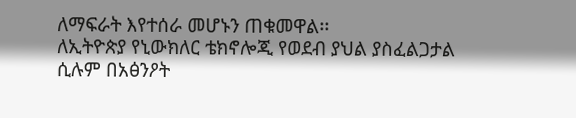ለማፍራት እየተሰራ መሆኑን ጠቁመዋል፡፡
ለኢትዮጵያ የኒውክለር ቴክኖሎጂ የወደብ ያህል ያስፈልጋታል ሲሉም በአፅንዖት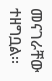መናገራቸው ተዘግቧል፡፡